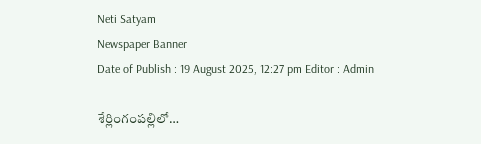Neti Satyam
Newspaper Banner
Date of Publish : 19 August 2025, 12:27 pm Editor : Admin

శేర్లింగంపల్లిలో…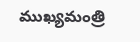ముఖ్యమంత్రి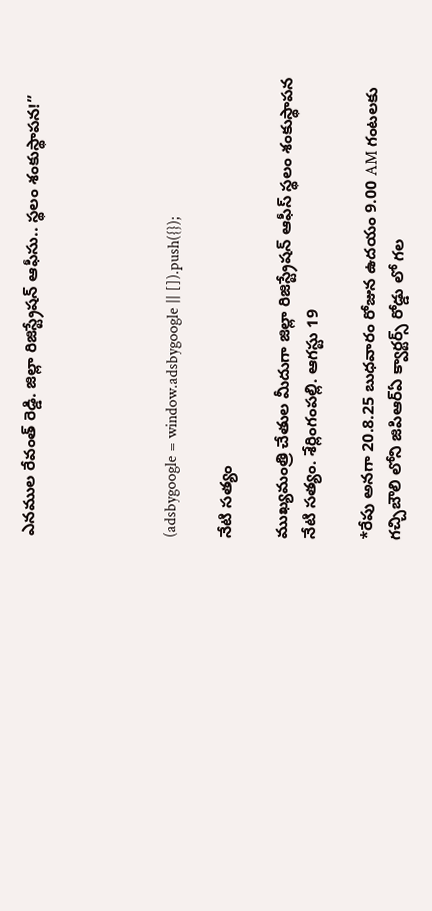ఎనముల రేవంత్ రెడ్డి. జిల్లా రిజిస్ట్రేషన్ ఆఫీసు.. స్థలం శంకుస్థాపన!”




(adsbygoogle = window.adsbygoogle || []).push({});

నేటి సత్యం

ముఖ్యమంత్రి చేతుల మీదుగా జిల్లా రిజిస్ట్రేషన్ ఆఫీస్ స్థలం శంకుస్థాపన
నేటి సత్యం. శేర్లింగంపల్లి. ఆగస్టు 19

*రేపు అనగా 20.8.25 బుధవారం రోజున ఉదయం 9.00 AM గంటలకు గచ్చిబౌలి లోని జిపిఆర్ఏ క్వార్టర్స్ రోడ్డు లో గల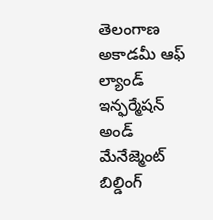తెలంగాణ అకాడమీ ఆఫ్ ల్యాండ్ ఇన్ఫర్మేషన్ అండ్ మేనేజ్మెంట్ బిల్డింగ్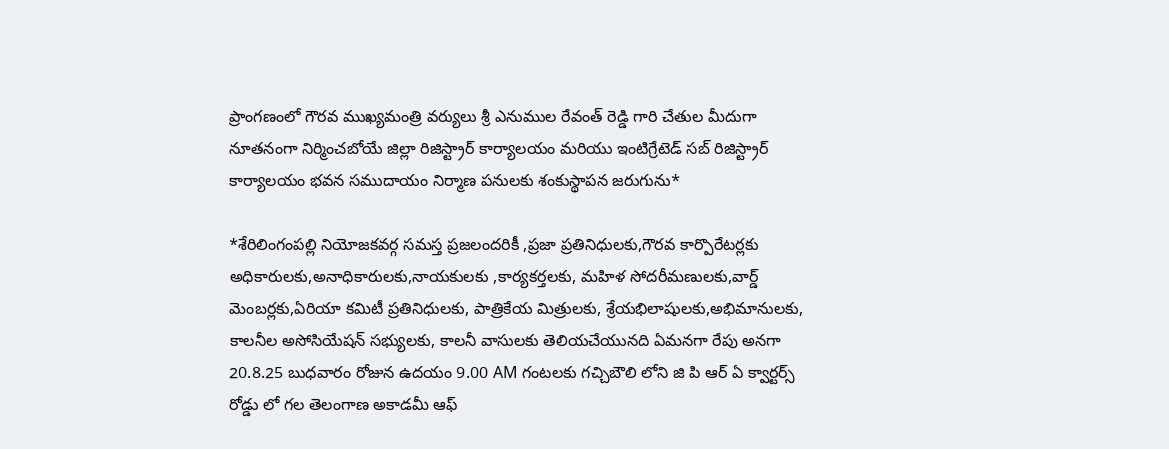ప్రాంగణంలో గౌరవ ముఖ్యమంత్రి వర్యులు శ్రీ ఎనుముల రేవంత్ రెడ్డి గారి చేతుల మీదుగా నూతనంగా నిర్మించబోయే జిల్లా రిజిస్ట్రార్ కార్యాలయం మరియు ఇంటిగ్రేటెడ్ సబ్ రిజిస్ట్రార్ కార్యాలయం భవన సముదాయం నిర్మాణ పనులకు శంకుస్థాపన జరుగును*

*శేరిలింగంపల్లి నియోజకవర్గ సమస్త ప్రజలందరికీ ,ప్రజా ప్రతినిధులకు,గౌరవ కార్పొరేటర్లకు అధికారులకు,అనాధికారులకు,నాయకులకు ,కార్యకర్తలకు, మహిళ సోదరీమణులకు,వార్డ్ మెంబర్లకు,ఏరియా కమిటీ ప్రతినిధులకు, పాత్రికేయ మిత్రులకు, శ్రేయభిలాషులకు,అభిమానులకు, కాలనీల అసోసియేషన్ సభ్యులకు, కాలనీ వాసులకు తెలియచేయునది ఏమనగా రేపు అనగా 20.8.25 బుధవారం రోజున ఉదయం 9.00 AM గంటలకు గచ్చిబౌలి లోని జి పి ఆర్ ఏ క్వార్టర్స్ రోడ్డు లో గల తెలంగాణ అకాడమీ ఆఫ్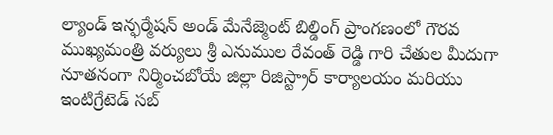ల్యాండ్ ఇన్ఫర్మేషన్ అండ్ మేనేజ్మెంట్ బిల్డింగ్ ప్రాంగణంలో గౌరవ ముఖ్యమంత్రి వర్యులు శ్రీ ఎనుముల రేవంత్ రెడ్డి గారి చేతుల మీదుగా నూతనంగా నిర్మించబోయే జిల్లా రిజిస్ట్రార్ కార్యాలయం మరియు ఇంటిగ్రేటెడ్ సబ్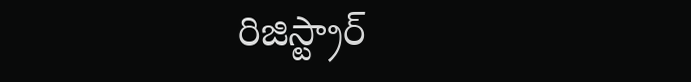రిజిస్ట్రార్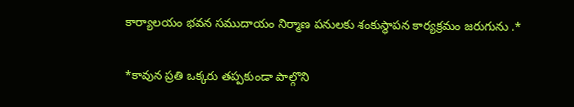కార్యాలయం భవన సముదాయం నిర్మాణ పనులకు శంకుస్థాపన కార్యక్రమం జరుగును .*

*కావున ప్రతి ఒక్కరు తప్పకుండా పాల్గొని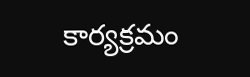కార్యక్రమం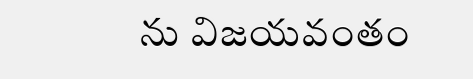ను విజయవంతం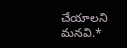చేయాలని మనవి.*